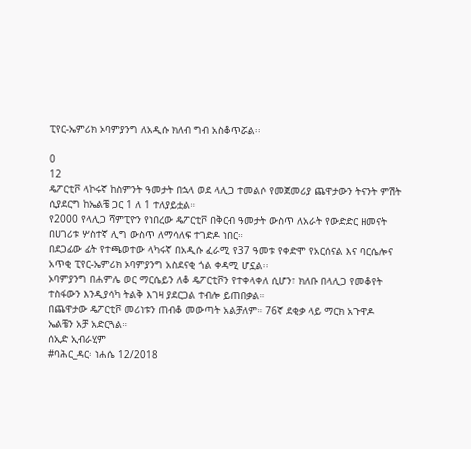ፒየር-ኤምሪክ ኦባምያንግ ለአዲሱ ክለብ ግብ አስቆጥሯል፡፡

0
12
ዴፖርቲቮ ላኮሩኛ ከስምንት ዓመታት በኋላ ወደ ላሊጋ ተመልሶ የመጀመሪያ ጨዋታውን ትናንት ምሽት ሲያደርግ ከኤልቼ ጋር 1 ለ 1 ተለያይቷል።
የ2000 የላሊጋ ሻምፒዮን የነበረው ዴፖርቲቮ በቅርብ ዓመታት ውስጥ ለአራት የውድድር ዘመናት በሀገሪቱ ሦስተኛ ሊግ ውስጥ ለማሳለፍ ተገድዶ ነበር።
በደጋፊው ፊት የተጫወተው ላካሩኛ በአዲሱ ፈራሚ የ37 ዓመቱ የቀድሞ የአርሰናል እና ባርሴሎና አጥቂ ፒየር-ኤምሪክ ኦባምያንግ አስደናቂ ጎል ቀዳሚ ሆኗል፡፡
ኦባምያንግ በሐምሌ ወር ማርሴይን ለቆ ዴፖርቲቮን የተቀላቀለ ሲሆን፣ ክለቡ በላሊጋ የመቆየት ተስፋውን እንዲያሳካ ትልቅ እገዛ ያደርጋል ተብሎ ይጠበቃል።
በጨዋታው ዴፖርቲቮ መሪነቱን ጠብቆ መውጣት አልቻለም። 76ኛ ደቂቃ ላይ ማርክ አጉዋዶ ኤልቼን አቻ አድርጓል።
ሰኢድ ኢብራሂም
#ባሕር_ዳር፡ ነሐሴ 12/2018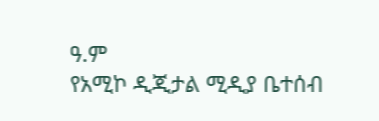ዓ.ም
የአሚኮ ዲጂታል ሚዲያ ቤተሰብ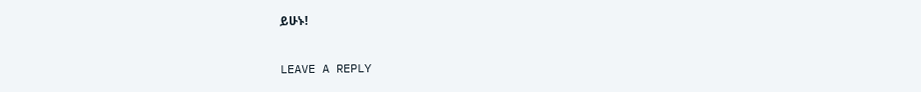ይሁኑ!

LEAVE A REPLY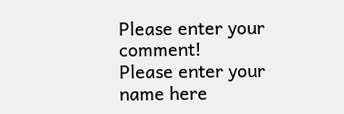Please enter your comment!
Please enter your name here